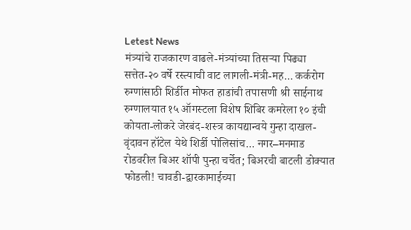Letest News
मंत्र्यांचे राजकारण वाढले-मंत्र्यांच्या तिसऱ्या पिढ्या सत्तेत-२० वर्षे रस्त्याची वाट लागली-मंत्री-मह... कर्करोग रुग्णांसाठी शिर्डीत मोफत हाडांची तपासणी श्री साईनाथ रुग्णालयात १५ ऑगस्टला विशेष शिबिर कमरेला १० इंची कोयता-लोकरे जेरबंद-शस्त्र कायद्यान्वये गुन्हा दाखल-वृंदावन हॉटेल येथे शिर्डी पोलिसांच... नगर–मनमाड रोडवरील बिअर शॉपी पुन्हा चर्चेत; बिअरची बाटली डोक्यात फोडली! चावडी-द्वारकामाईच्या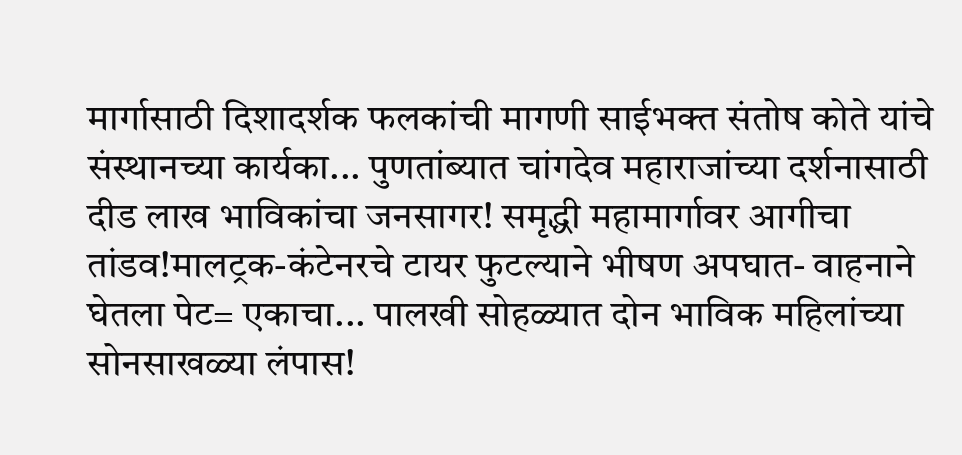मार्गासाठी दिशादर्शक फलकांची मागणी साईभक्त संतोष कोते यांचे संस्थानच्या कार्यका... पुणतांब्यात चांगदेव महाराजांच्या दर्शनासाठी दीड लाख भाविकांचा जनसागर! समृद्धी महामार्गावर आगीचा तांडव!मालट्रक-कंटेनरचे टायर फुटल्याने भीषण अपघात- वाहनाने घेतला पेट= एकाचा... पालखी सोहळ्यात दोन भाविक महिलांच्या सोनसाखळ्या लंपास!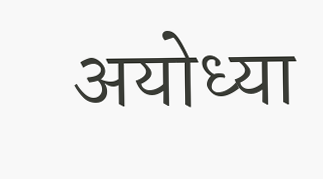अयोध्या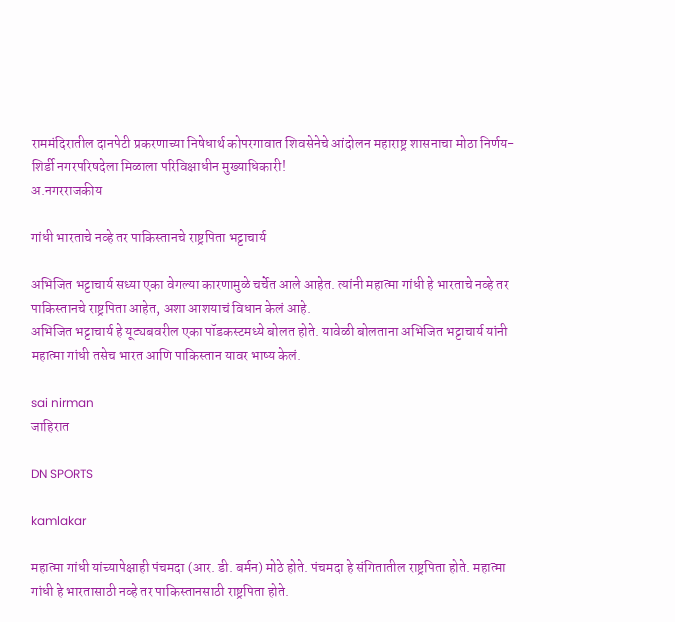राममंदिरातील दानपेटी प्रकरणाच्या निषेधार्थ कोपरगावात शिवसेनेचे आंदोलन महाराष्ट्र शासनाचा मोठा निर्णय-शिर्डी नगरपरिषदेला मिळाला परिविक्षाधीन मुख्याधिकारी!
अ.नगरराजकीय

गांधी भारताचे नव्हे तर पाकिस्तानचे राष्ट्रपिता भट्टाचार्य

अभिजित भट्टाचार्य सध्या एका वेगल्या कारणामुळे चर्चेत आले आहेत. त्यांनी महात्मा गांधी हे भारताचे नव्हे तर पाकिस्तानचे राष्ट्रपिता आहेत, अशा आशयाचं विधान केलं आहे.
अभिजित भट्टाचार्य हे यूट्यबवरील एका पॉडकस्टमध्ये बोलत होते. यावेळी बोलताना अभिजित भट्टाचार्य यांनी महात्मा गांधी तसेच भारत आणि पाकिस्तान यावर भाष्य केलं.

sai nirman
जाहिरात

DN SPORTS

kamlakar

महात्मा गांधी यांच्यापेक्षाही पंचमदा (आर. डी. बर्मन) मोठे होते. पंचमदा हे संगितातील राष्ट्रपिता होते. महात्मा गांधी हे भारतासाठी नव्हे तर पाकिस्तानसाठी राष्ट्रपिता होते.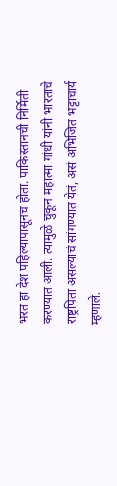भरत हा देश पहिल्यापासूनच होता. पाकिस्तानची निर्मिती करण्यात आली. त्यामुळे चुकून महात्मा गांधी यांनी भारताचे राष्ट्रपिता असल्याचं सांगण्यात येतं, असं अभिजित भट्टाचार्य म्हणाले.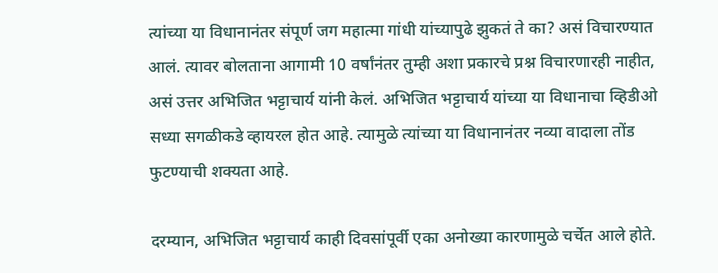त्यांच्या या विधानानंतर संपूर्ण जग महात्मा गांधी यांच्यापुढे झुकतं ते का? असं विचारण्यात आलं. त्यावर बोलताना आगामी 10 वर्षांनंतर तुम्ही अशा प्रकारचे प्रश्न विचारणारही नाहीत, असं उत्तर अभिजित भट्टाचार्य यांनी केलं. अभिजित भट्टाचार्य यांच्या या विधानाचा व्हिडीओ सध्या सगळीकडे व्हायरल होत आहे. त्यामुळे त्यांच्या या विधानानंतर नव्या वादाला तोंड फुटण्याची शक्यता आहे.

दरम्यान, अभिजित भट्टाचार्य काही दिवसांपूर्वी एका अनोख्या कारणामुळे चर्चेत आले होते.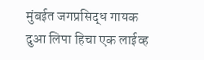मुंबईत जगप्रसिद्ध गायक दुआ लिपा हिचा एक लाईव्ह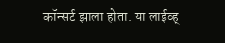कॉन्सर्ट झाला होता. या लाईव्ह्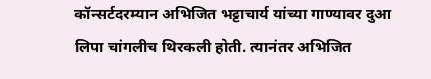कॉन्सर्टदरम्यान अभिजित भट्टाचार्य यांच्या गाण्यावर दुआ लिपा चांगलीच थिरकली होती. त्यानंतर अभिजित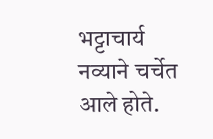भट्टाचार्य नव्याने चर्चेत आले होते.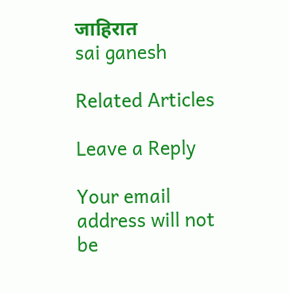जाहिरात
sai ganesh

Related Articles

Leave a Reply

Your email address will not be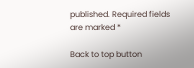published. Required fields are marked *

Back to top button